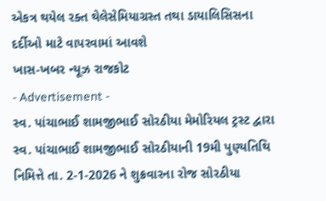એકત્ર થયેલ રક્ત થેલેસેમિયાગ્રસ્ત તથા ડાયાલિસિસના દર્દીઓ માટે વાપરવામાં આવશે
ખાસ-ખબર ન્યૂઝ રાજકોટ
- Advertisement -
સ્વ. પાંચાભાઈ શામજીભાઈ સોરઠીયા મેમોરિયલ ટ્રસ્ટ દ્વારા સ્વ. પાંચાભાઈ શામજીભાઈ સોરઠીયાની 19મી પુણ્યતિથિ નિમિત્તે તા. 2-1-2026 ને શુક્રવારના રોજ સોરઠીયા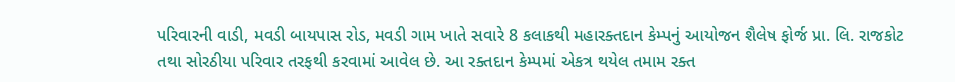પરિવારની વાડી, મવડી બાયપાસ રોડ, મવડી ગામ ખાતે સવારે 8 કલાકથી મહારક્તદાન કેમ્પનું આયોજન શૈલેષ ફોર્જ પ્રા. લિ. રાજકોટ તથા સોરઠીયા પરિવાર તરફથી કરવામાં આવેલ છે. આ રક્તદાન કેમ્પમાં એકત્ર થયેલ તમામ રક્ત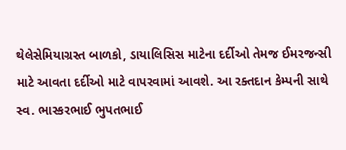થેલેસેમિયાગ્રસ્ત બાળકો, ડાયાલિસિસ માટેના દર્દીઓ તેમજ ઈમરજન્સી માટે આવતા દર્દીઓ માટે વાપરવામાં આવશે. આ રક્તદાન કેમ્પની સાથે સ્વ. ભાસ્કરભાઈ ભુપતભાઈ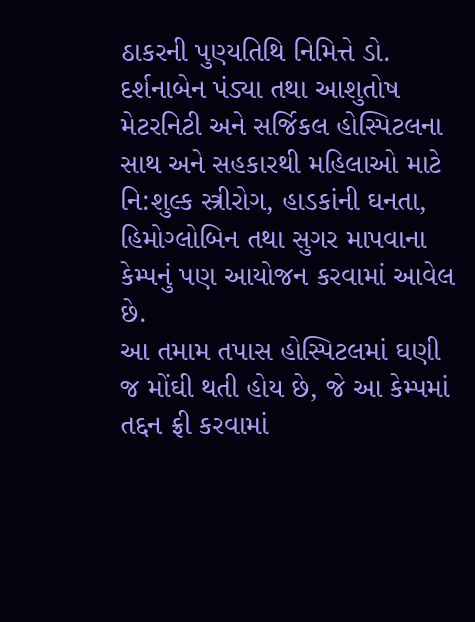ઠાકરની પુણ્યતિથિ નિમિત્તે ડો. દર્શનાબેન પંડ્યા તથા આશુતોષ મેટરનિટી અને સર્જિકલ હોસ્પિટલના સાથ અને સહકારથી મહિલાઓ માટે નિ:શુલ્ક સ્ત્રીરોગ, હાડકાંની ઘનતા, હિમોગ્લોબિન તથા સુગર માપવાના કેમ્પનું પણ આયોજન કરવામાં આવેલ છે.
આ તમામ તપાસ હોસ્પિટલમાં ઘણી જ મોંઘી થતી હોય છે, જે આ કેમ્પમાં તદ્દન ફ્રી કરવામાં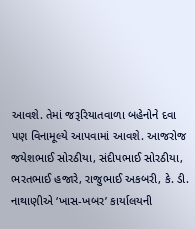આવશે. તેમાં જરૂરિયાતવાળા બહેનોને દવા પણ વિનામૂલ્યે આપવામાં આવશે. આજરોજ જયેશભાઈ સોરઠીયા, સંદીપભાઈ સોરઠીયા, ભરતભાઈ હજારે, રાજુભાઈ અકબરી, કે. ડી. નાથાણીએ ‘ખાસ-ખબર’ કાર્યાલયની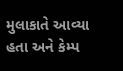મુલાકાતે આવ્યા હતા અને કેમ્પ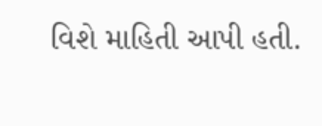વિશે માહિતી આપી હતી.